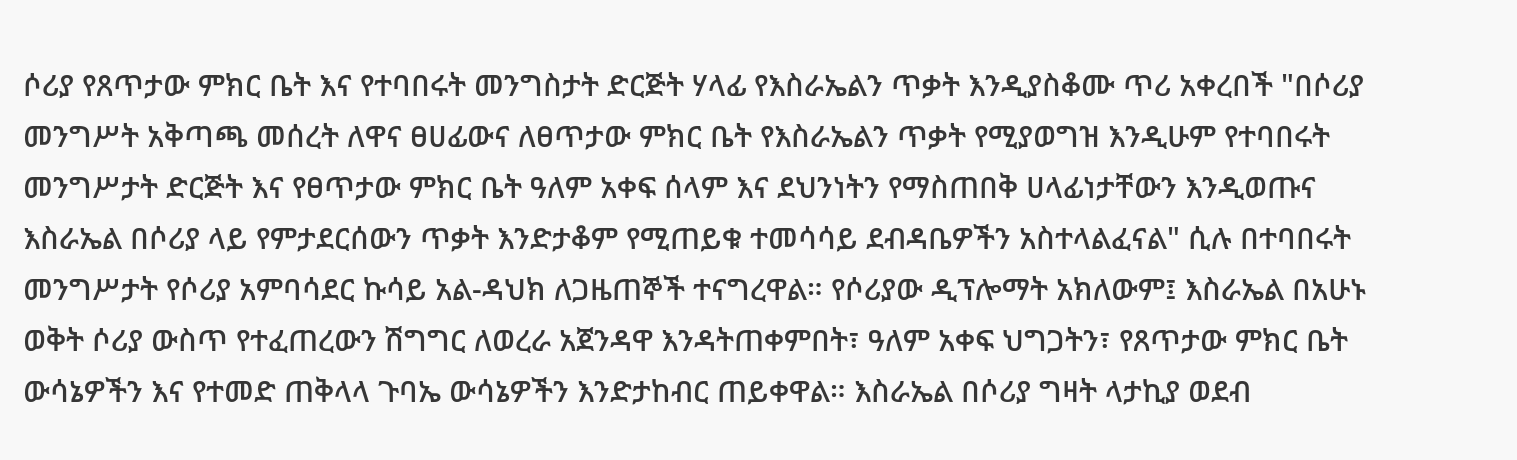ሶሪያ የጸጥታው ምክር ቤት እና የተባበሩት መንግስታት ድርጅት ሃላፊ የእስራኤልን ጥቃት እንዲያስቆሙ ጥሪ አቀረበች "በሶሪያ መንግሥት አቅጣጫ መሰረት ለዋና ፀሀፊውና ለፀጥታው ምክር ቤት የእስራኤልን ጥቃት የሚያወግዝ እንዲሁም የተባበሩት መንግሥታት ድርጅት እና የፀጥታው ምክር ቤት ዓለም አቀፍ ሰላም እና ደህንነትን የማስጠበቅ ሀላፊነታቸውን እንዲወጡና እስራኤል በሶሪያ ላይ የምታደርሰውን ጥቃት እንድታቆም የሚጠይቁ ተመሳሳይ ደብዳቤዎችን አስተላልፈናል" ሲሉ በተባበሩት መንግሥታት የሶሪያ አምባሳደር ኩሳይ አል-ዳህክ ለጋዜጠኞች ተናግረዋል። የሶሪያው ዲፕሎማት አክለውም፤ እስራኤል በአሁኑ ወቅት ሶሪያ ውስጥ የተፈጠረውን ሽግግር ለወረራ አጀንዳዋ እንዳትጠቀምበት፣ ዓለም አቀፍ ህግጋትን፣ የጸጥታው ምክር ቤት ውሳኔዎችን እና የተመድ ጠቅላላ ጉባኤ ውሳኔዎችን እንድታከብር ጠይቀዋል። እስራኤል በሶሪያ ግዛት ላታኪያ ወደብ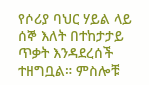የሶሪያ ባህር ሃይል ላይ ሰኞ እለት በተከታታይ ጥቃት እንዳደረሰች ተዘግቧል። ምስሎቹ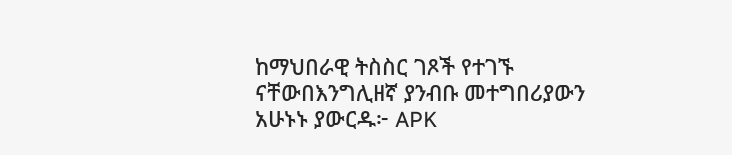ከማህበራዊ ትስስር ገጾች የተገኙ ናቸውበእንግሊዘኛ ያንብቡ መተግበሪያውን አሁኑኑ ያውርዱ፦ APK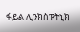ፋይል ሊንክስፑትኒክ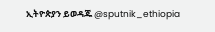ኢትዮጵያን ይወዳጁ @sputnik_ethiopia